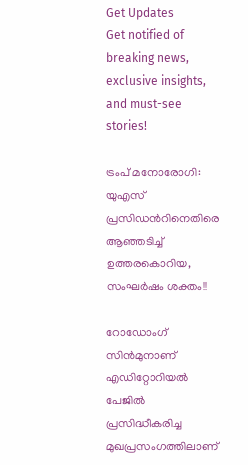Get Updates
Get notified of breaking news, exclusive insights, and must-see stories!

ട്രംപ് മനോരോഗി: യുഎസ് പ്രസിഡന്‍റിനെതിരെ ആഞ്ഞടിച്ച് ഉത്തരകൊറിയ, സംഘര്‍ഷം ശക്തം!!

റോഡോംഗ് സിൻമുനാണ് എ‍ഡിറ്റോറിയൽ പേജിൽ പ്രസിദ്ധീകരിച്ച മുഖപ്രസംഗത്തിലാണ്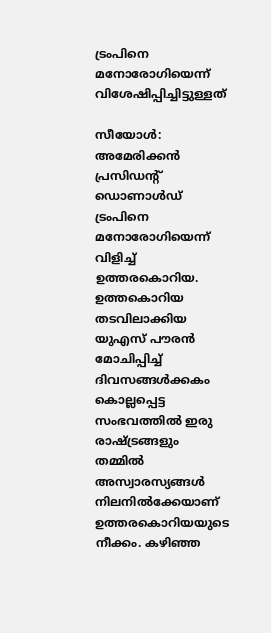ട്രംപിനെ മനോരോഗിയെന്ന് വിശേഷിപ്പിച്ചിട്ടുള്ളത്

സീയോൾ: അമേരിക്കൻ പ്രസിഡന്‍റ് ഡൊണാൾഡ് ട്രംപിനെ മനോരോഗിയെന്ന് വിളിച്ച് ഉത്തരകൊറിയ. ഉത്തകൊറിയ തടവിലാക്കിയ യുഎസ് പൗരന്‍ മോചിപ്പിച്ച് ദിവസങ്ങൾക്കകം കൊല്ലപ്പെട്ട സംഭവത്തിൽ ഇരു രാഷ്ട്രങ്ങളും തമ്മിൽ അസ്വാരസ്യങ്ങള്‍ നിലനിൽക്കേയാണ് ഉത്തരകൊറിയയുടെ നീക്കം. കഴിഞ്ഞ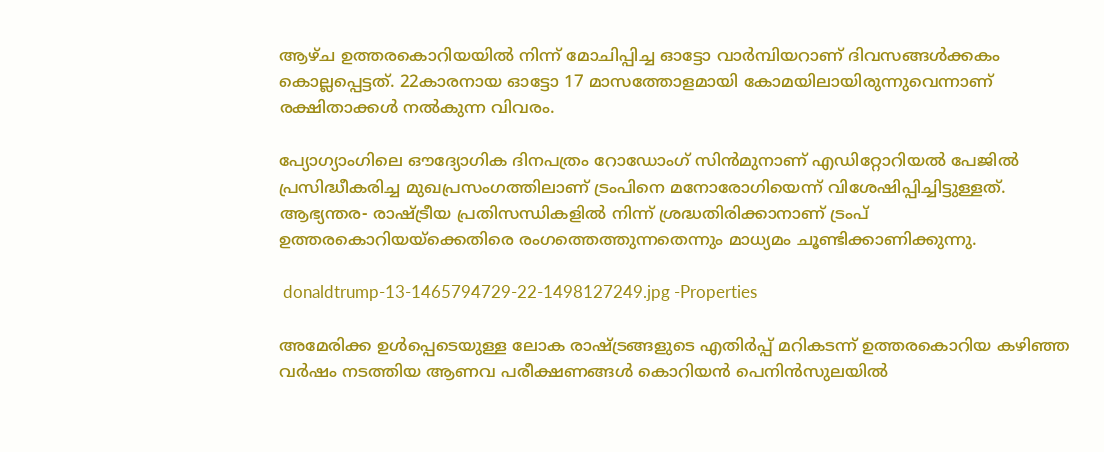ആഴ്ച ഉത്തരകൊറിയയിൽ നിന്ന് മോചിപ്പിച്ച ഓട്ടോ വാർമ്പിയറാണ് ദിവസങ്ങള്‍ക്കകം കൊല്ലപ്പെട്ടത്. 22കാരനായ ഓട്ടോ 17 മാസത്തോളമായി കോമയിലായിരുന്നുവെന്നാണ് രക്ഷിതാക്കൾ നൽകുന്ന വിവരം.

പ്യോഗ്യാംഗിലെ ഔദ്യോഗിക ദിനപത്രം റോഡോംഗ് സിൻമുനാണ് എ‍ഡിറ്റോറിയൽ പേജിൽ പ്രസിദ്ധീകരിച്ച മുഖപ്രസംഗത്തിലാണ് ട്രംപിനെ മനോരോഗിയെന്ന് വിശേഷിപ്പിച്ചിട്ടുള്ളത്. ആഭ്യന്തര- രാഷ്ട്രീയ പ്രതിസന്ധികളിൽ നിന്ന് ശ്രദ്ധതിരിക്കാനാണ് ട്രംപ് ഉത്തരകൊറിയയ്ക്കെതിരെ രംഗത്തെത്തുന്നതെന്നും മാധ്യമം ചൂണ്ടിക്കാണിക്കുന്നു.

 donaldtrump-13-1465794729-22-1498127249.jpg -Properties

അമേരിക്ക ഉൾപ്പെടെയുള്ള ലോക രാഷ്ട്രങ്ങളുടെ എതിർപ്പ് മറികടന്ന് ഉത്തരകൊറിയ കഴിഞ്ഞ വർഷം നടത്തിയ ആണവ പരീക്ഷണങ്ങൾ കൊറിയൻ പെനിൻസുലയില്‍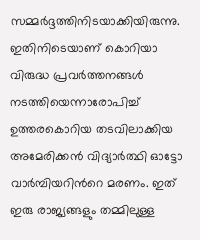സമ്മർദ്ദത്തിനിടയാക്കിയിരുന്നു. ഇതിനിടെയാണ് കൊറിയാ വിരുദ്ധ പ്രവര്‍ത്തനങ്ങൾ നടത്തിയെന്നാരോപിച്ച് ഉത്തരകൊറിയ തടവിലാക്കിയ അമേരിക്കന്‍ വിദ്യാർത്ഥി ഓട്ടോ വാർമ്പിയറിന്‍റെ മരണം. ഇത് ഇരു രാജ്യങ്ങളും തമ്മിലുള്ള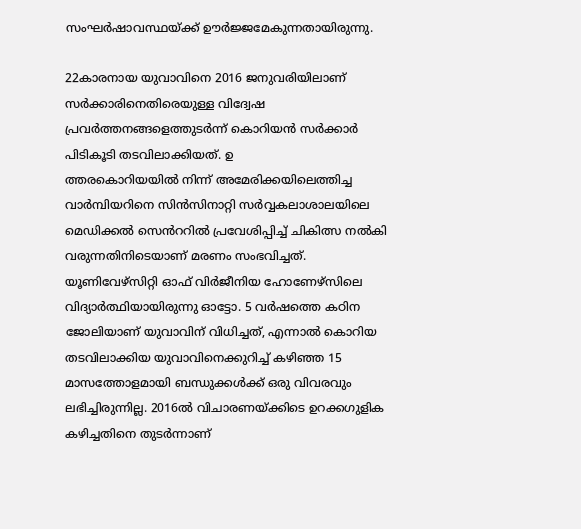സംഘർഷാവസ്ഥയ്ക്ക് ഊർജ്ജമേകുന്നതായിരുന്നു.

22കാരനായ യുവാവിനെ 2016 ജനുവരിയിലാണ് സര്‍ക്കാരിനെതിരെയുള്ള വിദ്വേഷ പ്രവർത്തനങ്ങളെത്തുടർന്ന് കൊറിയന്‍ സര്‍ക്കാർ പിടികൂടി തടവിലാക്കിയത്. ഉ
ത്തരകൊറിയയില്‍ നിന്ന് അമേരിക്കയിലെത്തിച്ച വാര്‍മ്പിയറിനെ സിൻസിനാറ്റി സർവ്വകലാശാലയിലെ മെഡിക്കൽ സെൻററില്‍ പ്രവേശിപ്പിച്ച് ചികിത്സ നല്‍കി വരുന്നതിനിടെയാണ് മരണം സംഭവിച്ചത്. യൂണിവേഴ്സിറ്റി ഓഫ് വിർജീനിയ ഹോണേഴ്സിലെ വിദ്യാർത്ഥിയായിരുന്നു ഓട്ടോ. 5 വര്‍ഷത്തെ കഠിന ജോലിയാണ് യുവാവിന് വിധിച്ചത്, എന്നാല്‍ കൊറിയ തടവിലാക്കിയ യുവാവിനെക്കുറിച്ച് കഴിഞ്ഞ 15 മാസത്തോളമായി ബന്ധുക്കൾക്ക് ഒരു വിവരവും ലഭിച്ചിരുന്നില്ല. 2016ൽ വിചാരണയ്ക്കിടെ ഉറക്കഗുളിക കഴിച്ചതിനെ തുടർന്നാണ്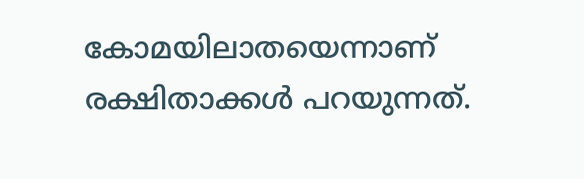കോമയിലാതയെന്നാണ് രക്ഷിതാക്കൾ പറയുന്നത്.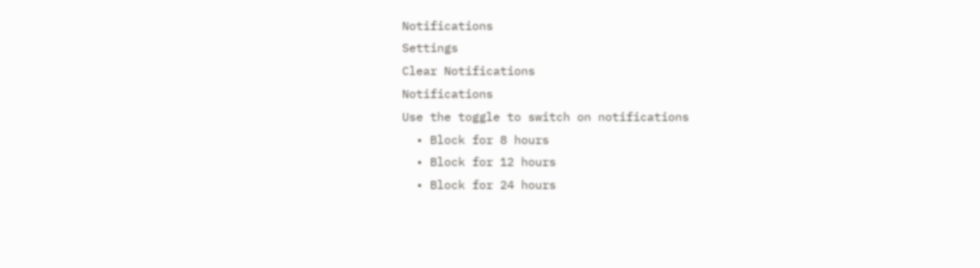Notifications
Settings
Clear Notifications
Notifications
Use the toggle to switch on notifications
  • Block for 8 hours
  • Block for 12 hours
  • Block for 24 hours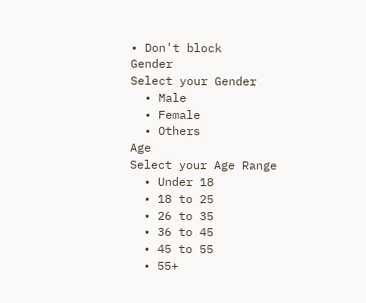• Don't block
Gender
Select your Gender
  • Male
  • Female
  • Others
Age
Select your Age Range
  • Under 18
  • 18 to 25
  • 26 to 35
  • 36 to 45
  • 45 to 55
  • 55+